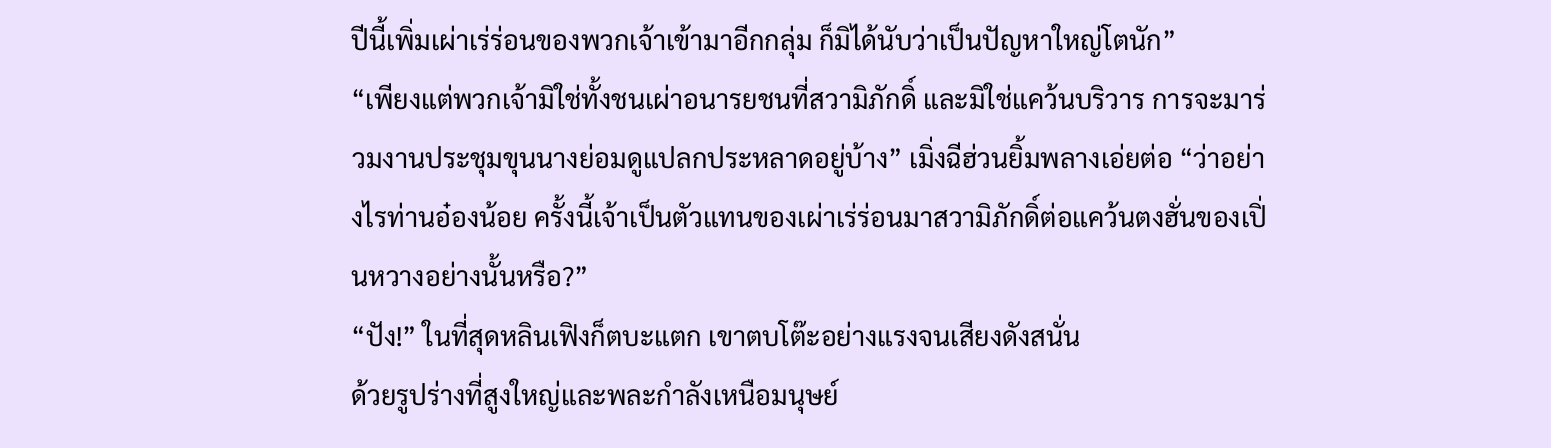ปีนี้เพิ่มเผ่าเร่ร่อนของพวกเจ้าเข้ามาอีกกลุ่ม ก็มิได้นับว่าเป็นปัญหาใหญ่โตนัก”
“เพียงแต่พวกเจ้ามิใช่ทั้งชนเผ่าอนารยชนที่สวามิภักดิ์ และมิใช่แคว้นบริวาร การจะมาร่วมงานประชุมขุนนางย่อมดูแปลกประหลาดอยู่บ้าง” เมิ่งฉีฮ่วนยิ้มพลางเอ่ยต่อ “ว่าอย่างไรท่านอ๋องน้อย ครั้งนี้เจ้าเป็นตัวแทนของเผ่าเร่ร่อนมาสวามิภักดิ์ต่อแคว้นตงฮั่นของเปิ่นหวางอย่างนั้นหรือ?”
“ปัง!” ในที่สุดหลินเฟิงก็ตบะแตก เขาตบโต๊ะอย่างแรงจนเสียงดังสนั่น
ด้วยรูปร่างที่สูงใหญ่และพละกำลังเหนือมนุษย์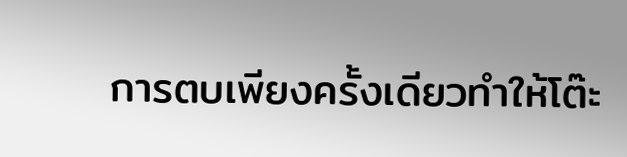การตบเพียงครั้งเดียวทำให้โต๊ะ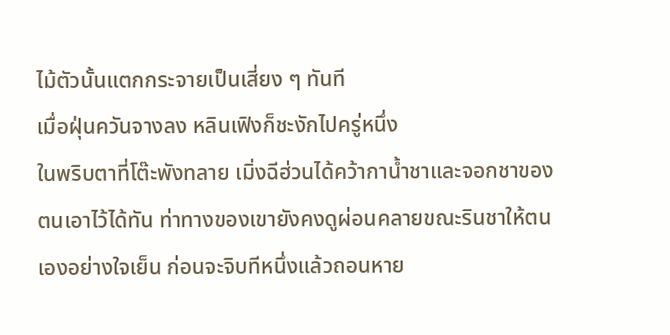ไม้ตัวนั้นแตกกระจายเป็นเสี่ยง ๆ ทันที
เมื่อฝุ่นควันจางลง หลินเฟิงก็ชะงักไปครู่หนึ่ง
ในพริบตาที่โต๊ะพังทลาย เมิ่งฉีฮ่วนได้คว้ากาน้ำชาและจอกชาของตนเอาไว้ได้ทัน ท่าทางของเขายังคงดูผ่อนคลายขณะรินชาให้ตนเองอย่างใจเย็น ก่อนจะจิบทีหนึ่งแล้วถอนหาย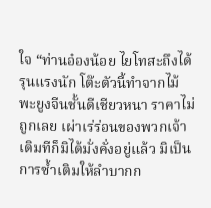ใจ “ท่านอ๋องน้อย ไยโทสะถึงได้รุนแรงนัก โต๊ะตัวนี้ทำจากไม้พะยูงจีนชั้นดีเชียวหนา ราคาไม่ถูกเลย เผ่าเร่ร่อนของพวกเจ้าเดิมทีก็มิได้มั่งคั่งอยู่แล้ว มิเป็นการซ้ำเติมให้ลำบากก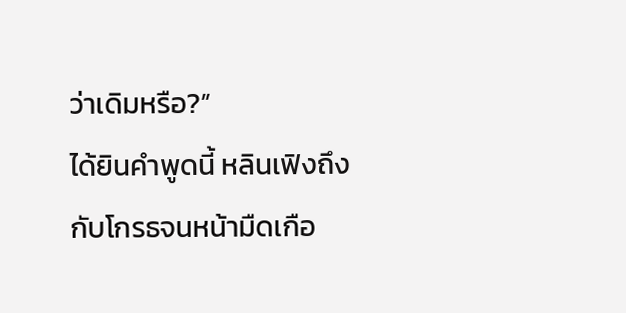ว่าเดิมหรือ?”
ได้ยินคำพูดนี้ หลินเฟิงถึงกับโกรธจนหน้ามืดเกือ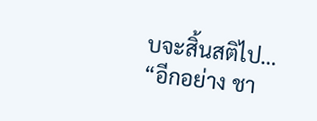บจะสิ้นสติไป…
“อีกอย่าง ชา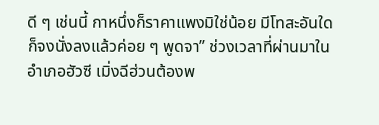ดี ๆ เช่นนี้ กาหนึ่งก็ราคาแพงมิใช่น้อย มีโทสะอันใดก็จงนั่งลงแล้วค่อย ๆ พูดจา” ช่วงเวลาที่ผ่านมาในอำเภอฮัวซี เมิ่งฉีฮ่วนต้องพ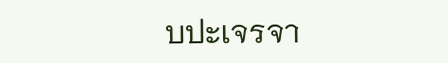บปะเจรจา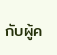กับผู้ค